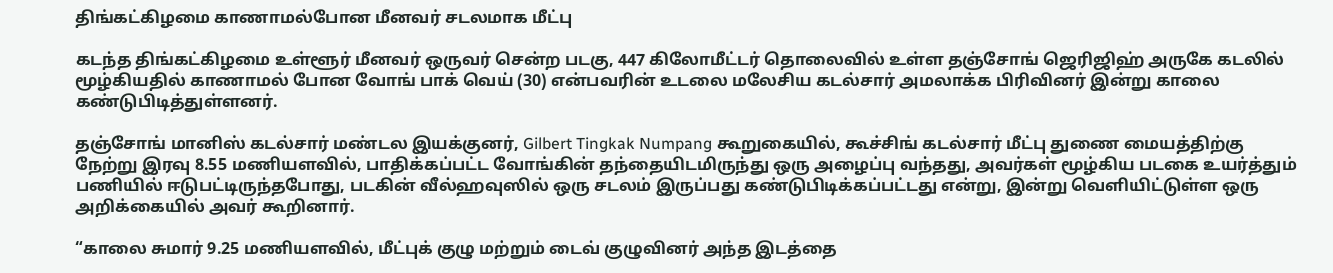திங்கட்கிழமை காணாமல்போன மீனவர் சடலமாக மீட்பு

கடந்த திங்கட்கிழமை உள்ளூர் மீனவர் ஒருவர் சென்ற படகு, 447 கிலோமீட்டர் தொலைவில் உள்ள தஞ்சோங் ஜெரிஜிஹ் அருகே கடலில் மூழ்கியதில் காணாமல் போன வோங் பாக் வெய் (30) என்பவரின் உடலை மலேசிய கடல்சார் அமலாக்க பிரிவினர் இன்று காலை கண்டுபிடித்துள்ளனர்.

தஞ்சோங் மானிஸ் கடல்சார் மண்டல இயக்குனர், Gilbert Tingkak Numpang கூறுகையில், கூச்சிங் கடல்சார் மீட்பு துணை மையத்திற்கு நேற்று இரவு 8.55 மணியளவில், பாதிக்கப்பட்ட வோங்கின் தந்தையிடமிருந்து ஒரு அழைப்பு வந்தது, அவர்கள் மூழ்கிய படகை உயர்த்தும் பணியில் ஈடுபட்டிருந்தபோது, படகின் வீல்ஹவுஸில் ஒரு சடலம் இருப்பது கண்டுபிடிக்கப்பட்டது என்று, இன்று வெளியிட்டுள்ள ஒரு அறிக்கையில் அவர் கூறினார்.

“காலை சுமார் 9.25 மணியளவில், மீட்புக் குழு மற்றும் டைவ் குழுவினர் அந்த இடத்தை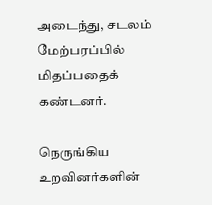அடைந்து, சடலம் மேற்பரப்பில் மிதப்பதைக் கண்டனர்.

நெருங்கிய உறவினர்களின்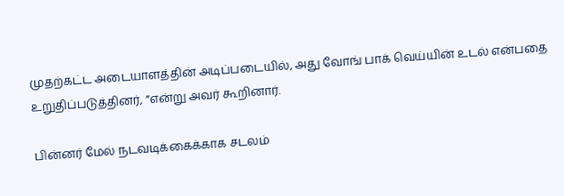முதற்கட்ட அடையாளத்தின் அடிப்படையில், அது வோங் பாக் வெய்யின் உடல் என்பதை உறுதிப்படுத்தினர், ”என்று அவர் கூறினார்.

பின்னர் மேல் நடவடிக்கைக்காக சடலம்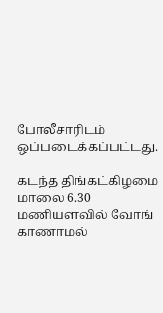போலீசாரிடம் ஒப்படைக்கப்பட்டது.

கடந்த திங்கட்கிழமை மாலை 6.30 மணியளவில் வோங் காணாமல்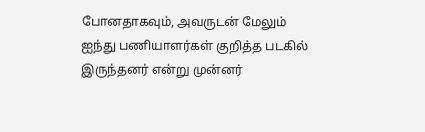போனதாகவும், அவருடன் மேலும் ஐந்து பணியாளர்கள் குறித்த படகில் இருந்தனர் என்று முன்னர்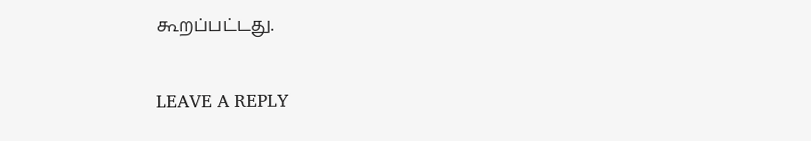கூறப்பட்டது.

LEAVE A REPLY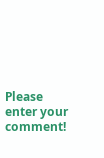Please enter your comment!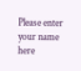Please enter your name here